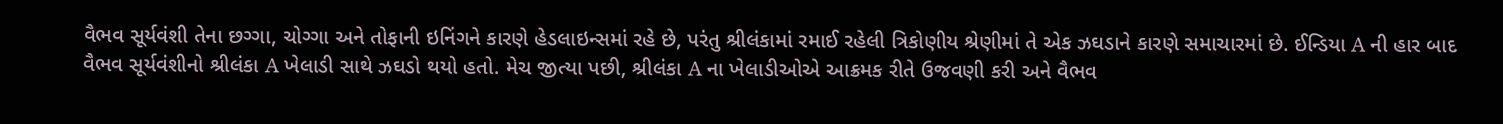વૈભવ સૂર્યવંશી તેના છગ્ગા, ચોગ્ગા અને તોફાની ઇનિંગને કારણે હેડલાઇન્સમાં રહે છે, પરંતુ શ્રીલંકામાં રમાઈ રહેલી ત્રિકોણીય શ્રેણીમાં તે એક ઝઘડાને કારણે સમાચારમાં છે. ઈન્ડિયા A ની હાર બાદ વૈભવ સૂર્યવંશીનો શ્રીલંકા A ખેલાડી સાથે ઝઘડો થયો હતો. મેચ જીત્યા પછી, શ્રીલંકા A ના ખેલાડીઓએ આક્રમક રીતે ઉજવણી કરી અને વૈભવ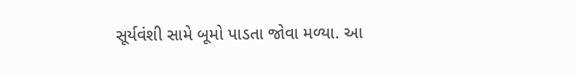સૂર્યવંશી સામે બૂમો પાડતા જોવા મળ્યા. આ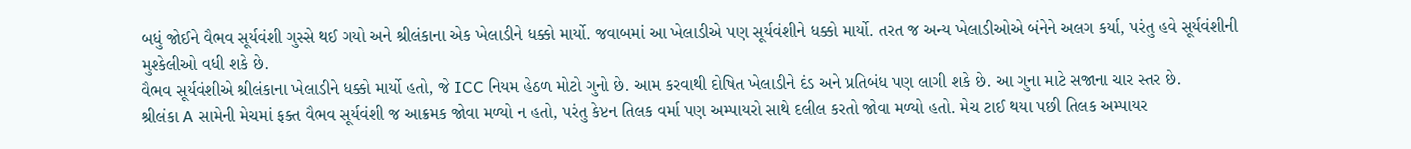બધું જોઈને વૈભવ સૂર્યવંશી ગુસ્સે થઈ ગયો અને શ્રીલંકાના એક ખેલાડીને ધક્કો માર્યો. જવાબમાં આ ખેલાડીએ પણ સૂર્યવંશીને ધક્કો માર્યો. તરત જ અન્ય ખેલાડીઓએ બંનેને અલગ કર્યા, પરંતુ હવે સૂર્યવંશીની મુશ્કેલીઓ વધી શકે છે.
વૈભવ સૂર્યવંશીએ શ્રીલંકાના ખેલાડીને ધક્કો માર્યો હતો, જે ICC નિયમ હેઠળ મોટો ગુનો છે. આમ કરવાથી દોષિત ખેલાડીને દંડ અને પ્રતિબંધ પણ લાગી શકે છે. આ ગુના માટે સજાના ચાર સ્તર છે.
શ્રીલંકા A સામેની મેચમાં ફક્ત વૈભવ સૂર્યવંશી જ આક્રમક જોવા મળ્યો ન હતો, પરંતુ કેપ્ટન તિલક વર્મા પણ અમ્પાયરો સાથે દલીલ કરતો જોવા મળ્યો હતો. મેચ ટાઈ થયા પછી તિલક અમ્પાયર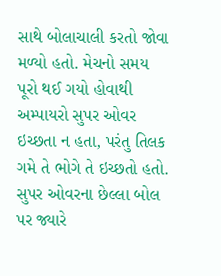સાથે બોલાચાલી કરતો જોવા મળ્યો હતો. મેચનો સમય પૂરો થઈ ગયો હોવાથી અમ્પાયરો સુપર ઓવર ઇચ્છતા ન હતા, પરંતુ તિલક ગમે તે ભોગે તે ઇચ્છતો હતો. સુપર ઓવરના છેલ્લા બોલ પર જ્યારે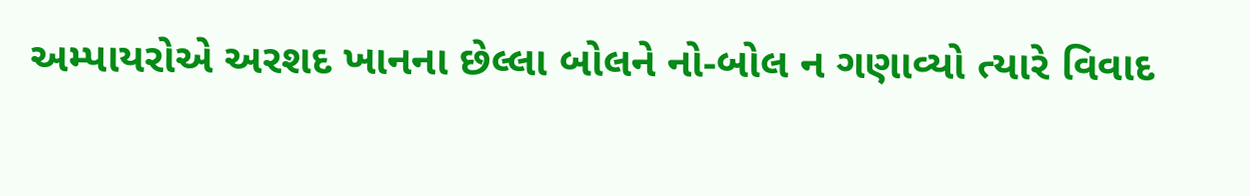અમ્પાયરોએ અરશદ ખાનના છેલ્લા બોલને નો-બોલ ન ગણાવ્યો ત્યારે વિવાદ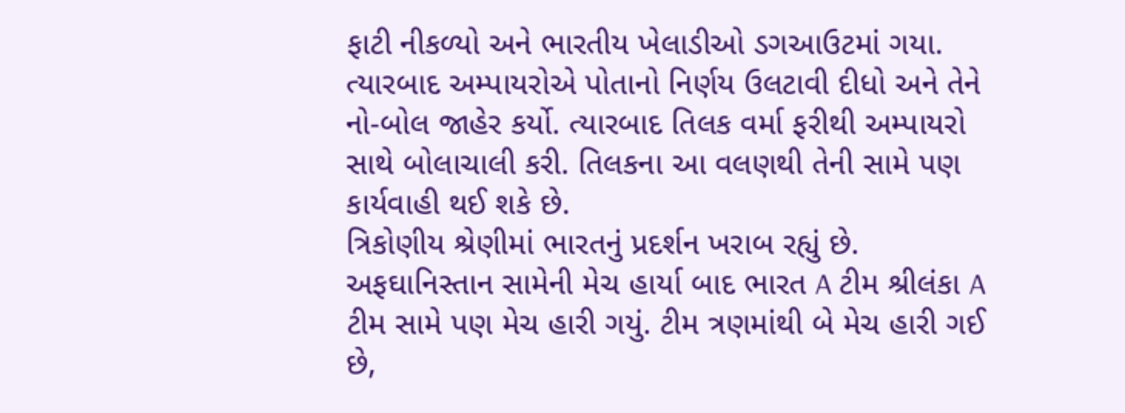ફાટી નીકળ્યો અને ભારતીય ખેલાડીઓ ડગઆઉટમાં ગયા. ત્યારબાદ અમ્પાયરોએ પોતાનો નિર્ણય ઉલટાવી દીધો અને તેને નો-બોલ જાહેર કર્યો. ત્યારબાદ તિલક વર્મા ફરીથી અમ્પાયરો સાથે બોલાચાલી કરી. તિલકના આ વલણથી તેની સામે પણ કાર્યવાહી થઈ શકે છે.
ત્રિકોણીય શ્રેણીમાં ભારતનું પ્રદર્શન ખરાબ રહ્યું છે. અફઘાનિસ્તાન સામેની મેચ હાર્યા બાદ ભારત A ટીમ શ્રીલંકા A ટીમ સામે પણ મેચ હારી ગયું. ટીમ ત્રણમાંથી બે મેચ હારી ગઈ છે,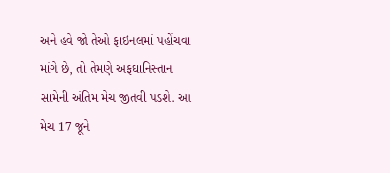અને હવે જો તેઓ ફાઇનલમાં પહોંચવા માંગે છે, તો તેમણે અફઘાનિસ્તાન સામેની અંતિમ મેચ જીતવી પડશે. આ મેચ 17 જૂને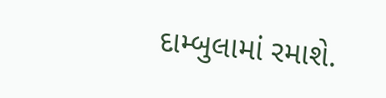દામ્બુલામાં રમાશે.